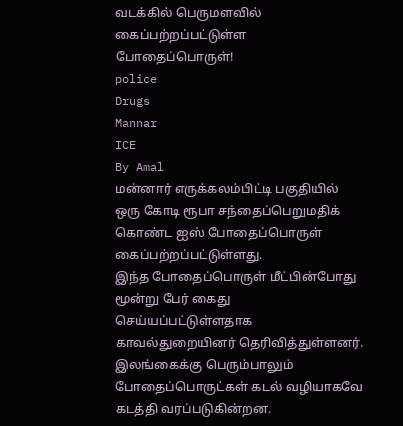வடக்கில் பெருமளவில் கைப்பற்றப்பட்டுள்ள போதைப்பொருள்!
police
Drugs
Mannar
ICE
By Amal
மன்னார் எருக்கலம்பிட்டி பகுதியில் ஒரு கோடி ரூபா சந்தைப்பெறுமதிக் கொண்ட ஐஸ் போதைப்பொருள் கைப்பற்றப்பட்டுள்ளது.
இந்த போதைப்பொருள் மீட்பின்போது மூன்று பேர் கைது செய்யப்பட்டுள்ளதாக காவல்துறையினர் தெரிவித்துள்ளனர்.
இலங்கைக்கு பெரும்பாலும் போதைப்பொருட்கள் கடல் வழியாகவே கடத்தி வரப்படுகின்றன.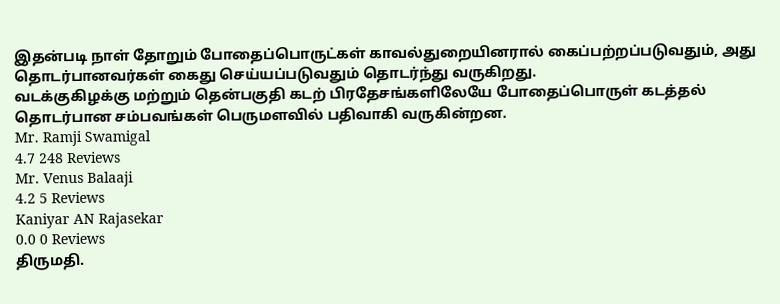இதன்படி நாள் தோறும் போதைப்பொருட்கள் காவல்துறையினரால் கைப்பற்றப்படுவதும், அது தொடர்பானவர்கள் கைது செய்யப்படுவதும் தொடர்ந்து வருகிறது.
வடக்குகிழக்கு மற்றும் தென்பகுதி கடற் பிரதேசங்களிலேயே போதைப்பொருள் கடத்தல் தொடர்பான சம்பவங்கள் பெருமளவில் பதிவாகி வருகின்றன.
Mr. Ramji Swamigal
4.7 248 Reviews
Mr. Venus Balaaji
4.2 5 Reviews
Kaniyar AN Rajasekar
0.0 0 Reviews
திருமதி.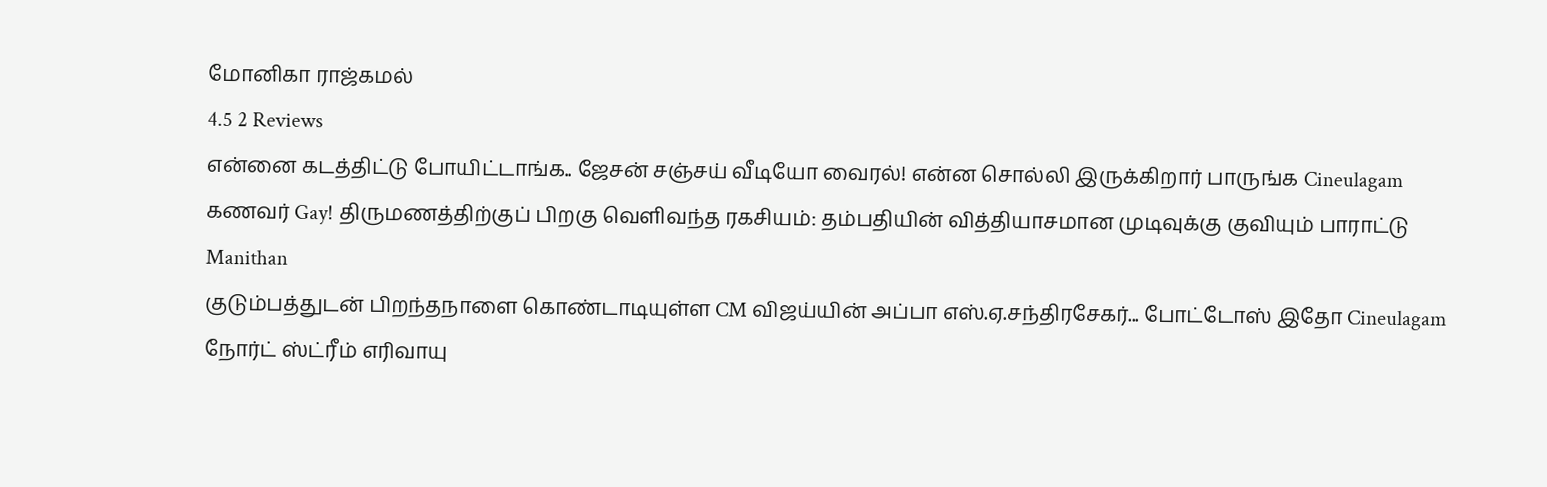மோனிகா ராஜ்கமல்
4.5 2 Reviews
என்னை கடத்திட்டு போயிட்டாங்க.. ஜேசன் சஞ்சய் வீடியோ வைரல்! என்ன சொல்லி இருக்கிறார் பாருங்க Cineulagam
கணவர் Gay! திருமணத்திற்குப் பிறகு வெளிவந்த ரகசியம்: தம்பதியின் வித்தியாசமான முடிவுக்கு குவியும் பாராட்டு Manithan
குடும்பத்துடன் பிறந்தநாளை கொண்டாடியுள்ள CM விஜய்யின் அப்பா எஸ்.ஏ.சந்திரசேகர்... போட்டோஸ் இதோ Cineulagam
நோர்ட் ஸ்ட்ரீம் எரிவாயு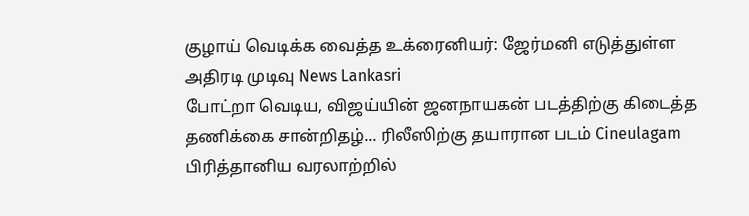குழாய் வெடிக்க வைத்த உக்ரைனியர்: ஜேர்மனி எடுத்துள்ள அதிரடி முடிவு News Lankasri
போட்றா வெடிய, விஜய்யின் ஜனநாயகன் படத்திற்கு கிடைத்த தணிக்கை சான்றிதழ்... ரிலீஸிற்கு தயாரான படம் Cineulagam
பிரித்தானிய வரலாற்றில்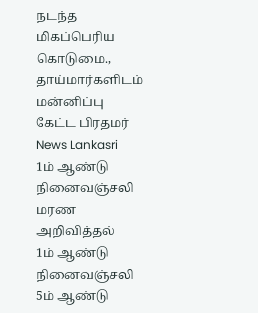நடந்த மிகப்பெரிய கொடுமை., தாய்மார்களிடம் மன்னிப்பு கேட்ட பிரதமர் News Lankasri
1ம் ஆண்டு நினைவஞ்சலி
மரண அறிவித்தல்
1ம் ஆண்டு நினைவஞ்சலி
5ம் ஆண்டு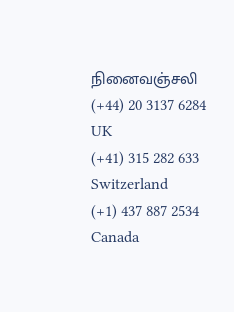நினைவஞ்சலி
(+44) 20 3137 6284
UK
(+41) 315 282 633
Switzerland
(+1) 437 887 2534
Canada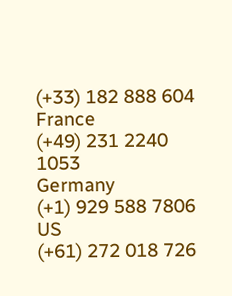(+33) 182 888 604
France
(+49) 231 2240 1053
Germany
(+1) 929 588 7806
US
(+61) 272 018 726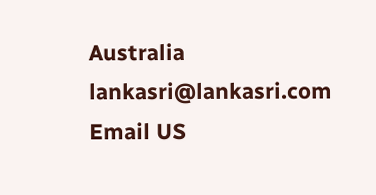Australia
lankasri@lankasri.com
Email US